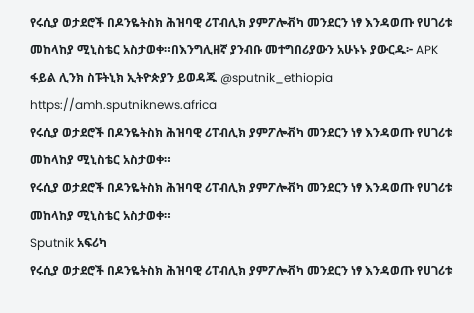የሩሲያ ወታደሮች በዶንዬትስክ ሕዝባዊ ሪፐብሊክ ያምፖሎቭካ መንደርን ነፃ እንዳወጡ የሀገሪቱ መከላከያ ሚኒስቴር አስታወቀ።በእንግሊዘኛ ያንብቡ መተግበሪያውን አሁኑኑ ያውርዱ፦ APK ፋይል ሊንክ ስፑትኒክ ኢትዮጵያን ይወዳጁ @sputnik_ethiopia
https://amh.sputniknews.africa
የሩሲያ ወታደሮች በዶንዬትስክ ሕዝባዊ ሪፐብሊክ ያምፖሎቭካ መንደርን ነፃ እንዳወጡ የሀገሪቱ መከላከያ ሚኒስቴር አስታወቀ።
የሩሲያ ወታደሮች በዶንዬትስክ ሕዝባዊ ሪፐብሊክ ያምፖሎቭካ መንደርን ነፃ እንዳወጡ የሀገሪቱ መከላከያ ሚኒስቴር አስታወቀ።
Sputnik አፍሪካ
የሩሲያ ወታደሮች በዶንዬትስክ ሕዝባዊ ሪፐብሊክ ያምፖሎቭካ መንደርን ነፃ እንዳወጡ የሀገሪቱ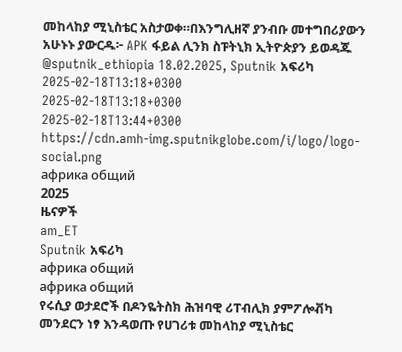መከላከያ ሚኒስቴር አስታወቀ።በእንግሊዘኛ ያንብቡ መተግበሪያውን አሁኑኑ ያውርዱ፦ APK ፋይል ሊንክ ስፑትኒክ ኢትዮጵያን ይወዳጁ @sputnik_ethiopia 18.02.2025, Sputnik አፍሪካ
2025-02-18T13:18+0300
2025-02-18T13:18+0300
2025-02-18T13:44+0300
https://cdn.amh-img.sputnikglobe.com/i/logo/logo-social.png
африка общий
2025
ዜናዎች
am_ET
Sputnik አፍሪካ
африка общий
африка общий
የሩሲያ ወታደሮች በዶንዬትስክ ሕዝባዊ ሪፐብሊክ ያምፖሎቭካ መንደርን ነፃ እንዳወጡ የሀገሪቱ መከላከያ ሚኒስቴር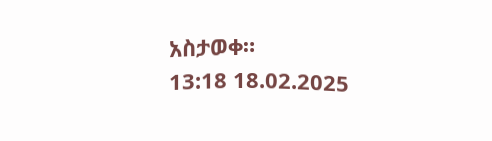አስታወቀ።
13:18 18.02.2025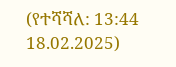(የተሻሻለ: 13:44 18.02.2025)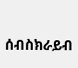ሰብስክራይብ